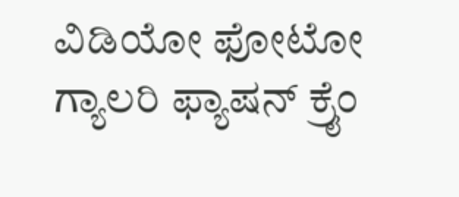ವಿಡಿಯೋ ಫೋಟೋ ಗ್ಯಾಲರಿ ಫ್ಯಾಷನ್ ಕ್ರೈಂ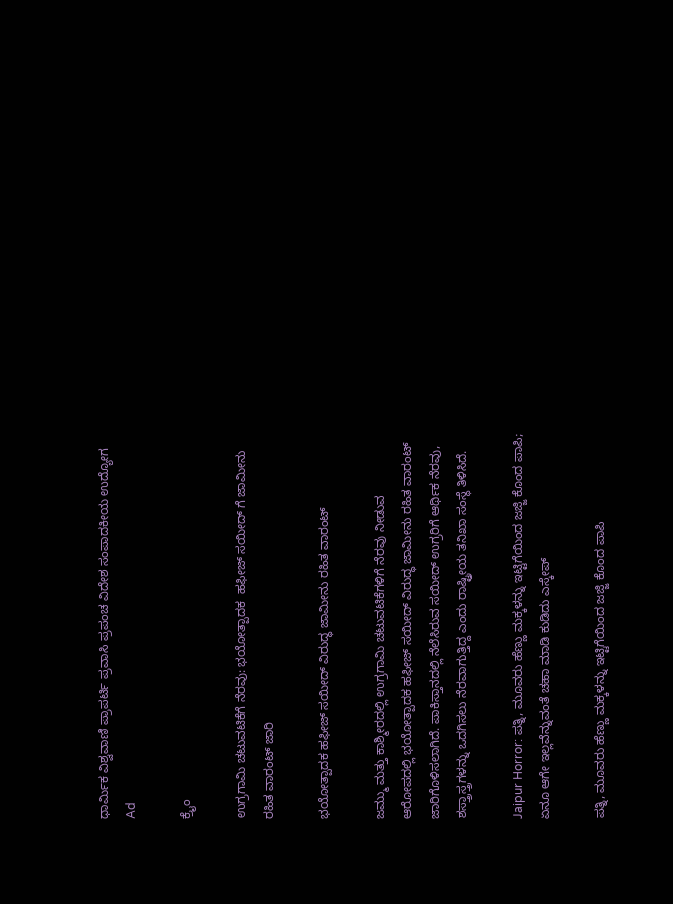ಧಾರ್ಮಿಕ ವಿಶ್ವವಾಣಿ ಪ್ರಾಪರ್ಟಿ ಪ್ರವಾಸಿ ಪ್ರಪಂಚ ವಿದೇಶ ಸಂಪಾದಕೀಯ ಉದ್ಯೋಗ
Ad

ಕ್ರೈಂ

ಉಗ್ರಗಾಮಿ ಚಟುವಟಿಕೆಗೆ ನೆರವು: ಭಯೋತ್ಪಾದಕ  ಹಫೀಜ್ ಸಯೀದ್ ಗೆ ಜಾಮೀನು ರಹಿತ ವಾರಂಟ್ ಜಾರಿ

ಭಯೋತ್ಪಾದಕ ಹಫೀಜ್ ಸಯೀದ್ ವಿರುದ್ಧ ಜಾಮೀನು ರಹಿತ ವಾರಂಟ್

ಜಮ್ಮು ಮತ್ತು ಕಾಶ್ಮೀರದಲ್ಲಿ ಉಗ್ರಗಾಮಿ ಚಟುವಟಿಕೆಗಳಿಗೆ ನೆರವು ನೀಡುವ ಆರೋಪದಲ್ಲಿ ಭಯೋತ್ಪಾದಕ ಹಫೀಜ್ ಸಯೀದ್ ವಿರುದ್ಧ ಜಾಮೀನು ರಹಿತ ವಾರಂಟ್ ಜಾರಿಗೊಳಿಸಲಾಗಿದೆ. ಪಾಕಿಸ್ತಾನದಲ್ಲಿ ನೆಲೆಸಿರುವ ಸಯೀದ್ ಉಗ್ರರಿಗೆ ಆರ್ಥಿಕ ನೆರವು, ಶಸ್ತ್ರಾಸ್ತ್ರಗಳನ್ನು ಒದಗಿಸಲು ನೆರವಾಗುತ್ತಿದ್ದ ಎಂದು ರಾಷ್ಟ್ರೀಯ ತನಿಖಾ ಸಂಸ್ಥೆ ತಿಳಿಸಿದೆ.

Jaipur Horror: ಪತ್ನಿ, ಮೂವರು ಹೆಣ್ಣು ಮಕ್ಕಳನ್ನು ಇಟ್ಟಿಗೆಯಿಂದ ಜಜ್ಜಿ ಕೊಂದ ಪಾಪಿ; ಏನೂ ಆಗೇ ಇಲ್ಲವೆನ್ನುವಂತೆ ಚಹಾ ಮಾಡಿ ಕುಡಿದು ಎಸ್ಕೇಪ್‌

ಪತ್ನಿ, ಮೂವರು ಹೆಣ್ಣು ಮಕ್ಕಳನ್ನು ಇಟ್ಟಿಗೆಯಿಂದ ಜಜ್ಜಿ ಕೊಂದ ಪಾಪಿ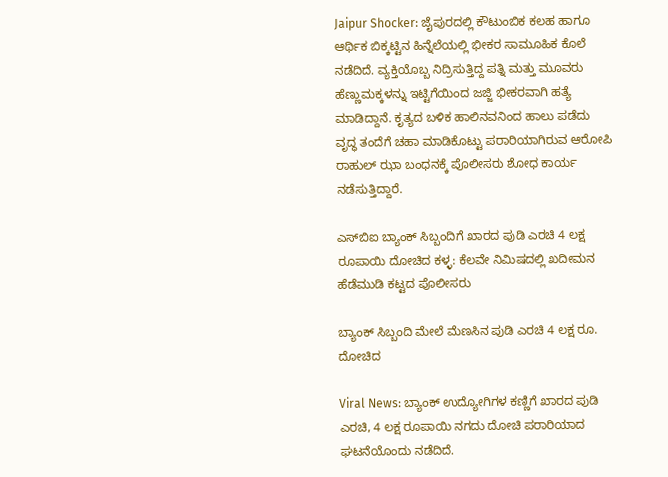Jaipur Shocker: ಜೈಪುರದಲ್ಲಿ ಕೌಟುಂಬಿಕ ಕಲಹ ಹಾಗೂ ಆರ್ಥಿಕ ಬಿಕ್ಕಟ್ಟಿನ ಹಿನ್ನೆಲೆಯಲ್ಲಿ ಭೀಕರ ಸಾಮೂಹಿಕ ಕೊಲೆ ನಡೆದಿದೆ. ವ್ಯಕ್ತಿಯೊಬ್ಬ ನಿದ್ರಿಸುತ್ತಿದ್ದ ಪತ್ನಿ ಮತ್ತು ಮೂವರು ಹೆಣ್ಣುಮಕ್ಕಳನ್ನು ಇಟ್ಟಿಗೆಯಿಂದ ಜಜ್ಜಿ ಭೀಕರವಾಗಿ ಹತ್ಯೆ ಮಾಡಿದ್ದಾನೆ. ಕೃತ್ಯದ ಬಳಿಕ ಹಾಲಿನವನಿಂದ ಹಾಲು ಪಡೆದು ವೃದ್ಧ ತಂದೆಗೆ ಚಹಾ ಮಾಡಿಕೊಟ್ಟು ಪರಾರಿಯಾಗಿರುವ ಆರೋಪಿ ರಾಹುಲ್ ಝಾ ಬಂಧನಕ್ಕೆ ಪೊಲೀಸರು ಶೋಧ ಕಾರ್ಯ ನಡೆಸುತ್ತಿದ್ದಾರೆ.

ಎಸ್‌ಬಿಐ ಬ್ಯಾಂಕ್‌ ಸಿಬ್ಬಂದಿಗೆ ಖಾರದ ಪುಡಿ ಎರಚಿ 4 ಲಕ್ಷ ರೂಪಾಯಿ ದೋಚಿದ ಕಳ್ಳ: ಕೆಲವೇ ನಿಮಿಷದಲ್ಲಿ ಖದೀಮನ ಹೆಡೆಮುಡಿ ಕಟ್ಟದ ಪೊಲೀಸರು

ಬ್ಯಾಂಕ್ ಸಿಬ್ಬಂದಿ ಮೇಲೆ ಮೆಣಸಿನ ಪುಡಿ ಎರಚಿ 4 ಲಕ್ಷ ರೂ. ದೋಚಿದ

Viral News: ಬ್ಯಾಂಕ್‌ ಉದ್ಯೋಗಿಗಳ ಕಣ್ಣಿಗೆ ಖಾರದ ಪುಡಿ ಎರಚಿ, 4 ಲಕ್ಷ ರೂಪಾಯಿ ನಗದು ದೋಚಿ ಪರಾರಿಯಾದ ಘಟನೆಯೊಂದು ನಡೆದಿದೆ.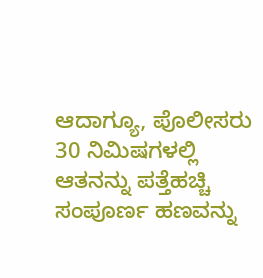ಆದಾಗ್ಯೂ, ಪೊಲೀಸರು 30 ನಿಮಿಷಗಳಲ್ಲಿ ಆತನನ್ನು ಪತ್ತೆಹಚ್ಚಿ ಸಂಪೂರ್ಣ ಹಣವನ್ನು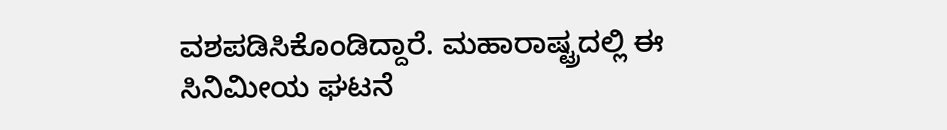ವಶಪಡಿಸಿಕೊಂಡಿದ್ದಾರೆ. ಮಹಾರಾಷ್ಟ್ರದಲ್ಲಿ ಈ ಸಿನಿಮೀಯ ಘಟನೆ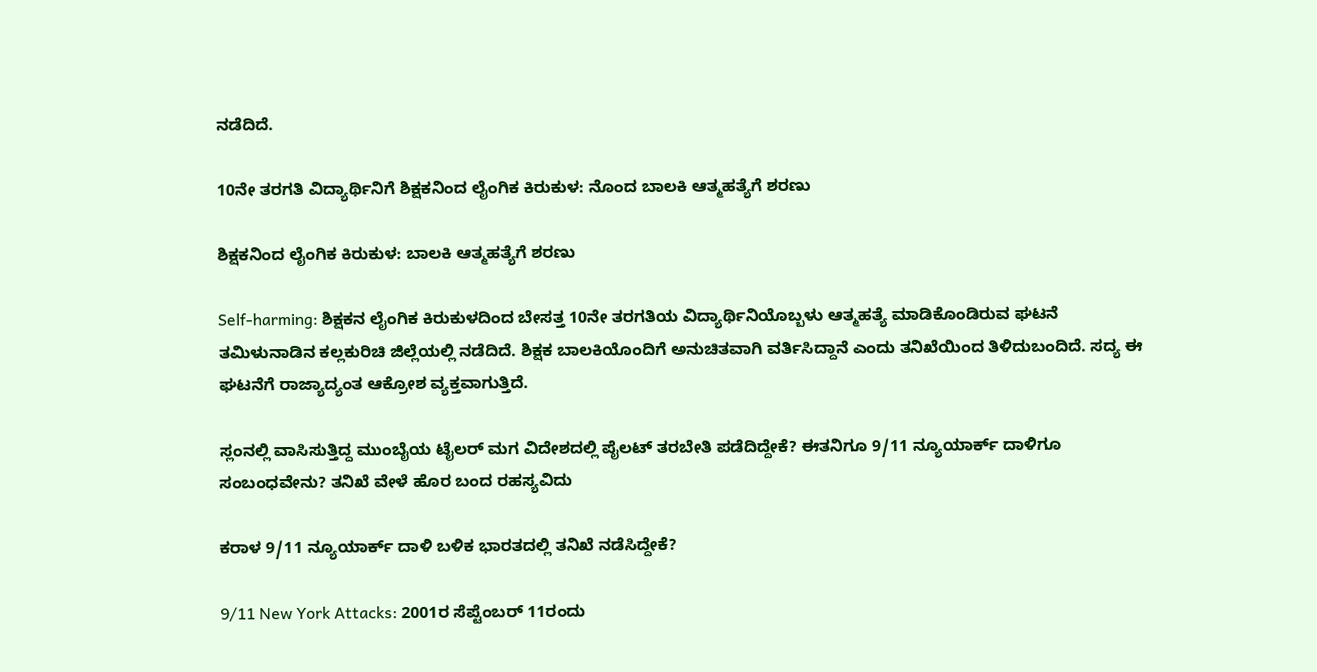ನಡೆದಿದೆ.

10ನೇ ತರಗತಿ ವಿದ್ಯಾರ್ಥಿನಿಗೆ ಶಿಕ್ಷಕನಿಂದ ಲೈಂಗಿಕ ಕಿರುಕುಳ: ನೊಂದ ಬಾಲಕಿ ಆತ್ಮಹತ್ಯೆಗೆ ಶರಣು

ಶಿಕ್ಷಕನಿಂದ ಲೈಂಗಿಕ ಕಿರುಕುಳ: ಬಾಲಕಿ ಆತ್ಮಹತ್ಯೆಗೆ ಶರಣು

Self-harming: ಶಿಕ್ಷಕನ ಲೈಂಗಿಕ ಕಿರುಕುಳದಿಂದ ಬೇಸತ್ತ 10ನೇ ತರಗತಿಯ ವಿದ್ಯಾರ್ಥಿನಿಯೊಬ್ಬಳು ಆತ್ಮಹತ್ಯೆ ಮಾಡಿಕೊಂಡಿರುವ ಘಟನೆ ತಮಿಳುನಾಡಿನ ಕಲ್ಲಕುರಿಚಿ ಜಿಲ್ಲೆಯಲ್ಲಿ ನಡೆದಿದೆ. ಶಿಕ್ಷಕ ಬಾಲಕಿಯೊಂದಿಗೆ ಅನುಚಿತವಾಗಿ ವರ್ತಿಸಿದ್ದಾನೆ ಎಂದು ತನಿಖೆಯಿಂದ ತಿಳಿದುಬಂದಿದೆ. ಸದ್ಯ ಈ ಘಟನೆಗೆ ರಾಜ್ಯಾದ್ಯಂತ ಆಕ್ರೋಶ ವ್ಯಕ್ತವಾಗುತ್ತಿದೆ.

ಸ್ಲಂನಲ್ಲಿ ವಾಸಿಸುತ್ತಿದ್ದ ಮುಂಬೈಯ ಟೈಲರ್‌ ಮಗ ವಿದೇಶದಲ್ಲಿ ಪೈಲಟ್‌ ತರಬೇತಿ ಪಡೆದಿದ್ದೇಕೆ? ಈತನಿಗೂ 9/11 ನ್ಯೂಯಾರ್ಕ್ ದಾಳಿಗೂ ಸಂಬಂಧವೇನು? ತನಿಖೆ ವೇಳೆ ಹೊರ ಬಂದ ರಹಸ್ಯವಿದು

ಕರಾಳ 9/11 ನ್ಯೂಯಾರ್ಕ್ ದಾಳಿ ಬಳಿಕ ಭಾರತದಲ್ಲಿ ತನಿಖೆ ನಡೆಸಿದ್ದೇಕೆ?

9/11 New York Attacks: 2001ರ ಸೆಪ್ಟೆಂಬರ್ 11ರಂದು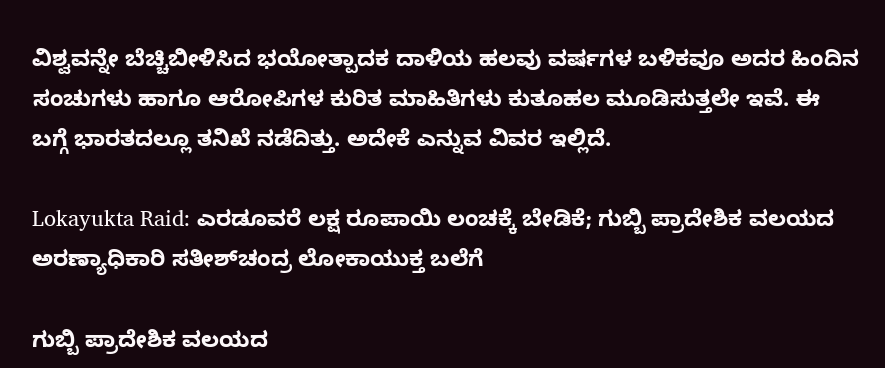ವಿಶ್ವವನ್ನೇ ಬೆಚ್ಚಿಬೀಳಿಸಿದ ಭಯೋತ್ಪಾದಕ ದಾಳಿಯ ಹಲವು ವರ್ಷಗಳ ಬಳಿಕವೂ ಅದರ ಹಿಂದಿನ ಸಂಚುಗಳು ಹಾಗೂ ಆರೋಪಿಗಳ ಕುರಿತ ಮಾಹಿತಿಗಳು ಕುತೂಹಲ ಮೂಡಿಸುತ್ತಲೇ ಇವೆ. ಈ ಬಗ್ಗೆ ಭಾರತದಲ್ಲೂ ತನಿಖೆ ನಡೆದಿತ್ತು. ಅದೇಕೆ ಎನ್ನುವ ವಿವರ ಇಲ್ಲಿದೆ.

Lokayukta Raid: ಎರಡೂವರೆ ಲಕ್ಷ ರೂಪಾಯಿ ಲಂಚಕ್ಕೆ ಬೇಡಿಕೆ; ಗುಬ್ಬಿ ಪ್ರಾದೇಶಿಕ ವಲಯದ ಅರಣ್ಯಾಧಿಕಾರಿ ಸತೀಶ್‌ಚಂದ್ರ ಲೋಕಾಯುಕ್ತ ಬಲೆಗೆ

ಗುಬ್ಬಿ ಪ್ರಾದೇಶಿಕ ವಲಯದ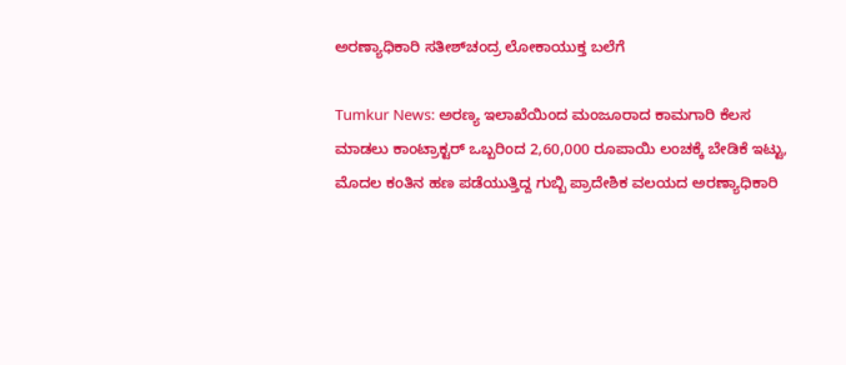ಅರಣ್ಯಾಧಿಕಾರಿ ಸತೀಶ್‌ಚಂದ್ರ ಲೋಕಾಯುಕ್ತ ಬಲೆಗೆ

Tumkur News: ಅರಣ್ಯ ಇಲಾಖೆಯಿಂದ ಮಂಜೂರಾದ ಕಾಮಗಾರಿ ಕೆಲಸ ಮಾಡಲು ಕಾಂಟ್ರಾಕ್ಟರ್‌ ಒಬ್ಬರಿಂದ 2,60,000 ರೂಪಾಯಿ ಲಂಚಕ್ಕೆ ಬೇಡಿಕೆ ಇಟ್ಟು, ಮೊದಲ ಕಂತಿನ ಹಣ ಪಡೆಯುತ್ತಿದ್ದ ಗುಬ್ಬಿ ಪ್ರಾದೇಶಿಕ ವಲಯದ ಅರಣ್ಯಾಧಿಕಾರಿ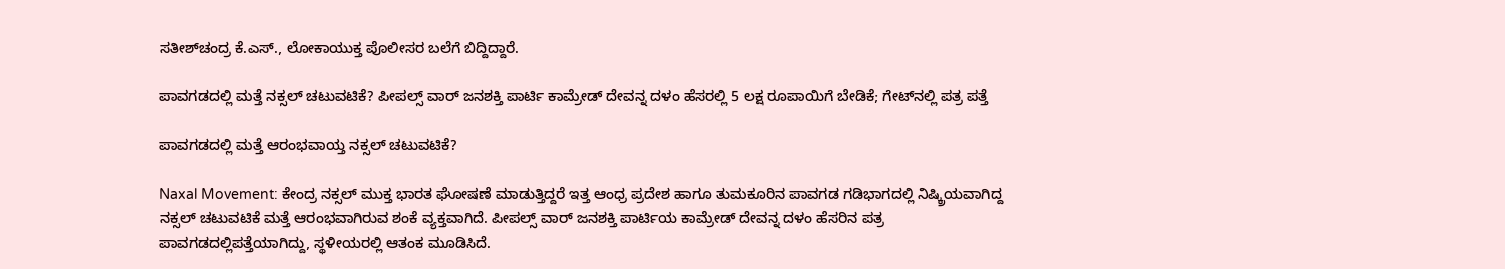ಸತೀಶ್‌ಚಂದ್ರ ಕೆ.ಎಸ್., ಲೋಕಾಯುಕ್ತ ಪೊಲೀಸರ ಬಲೆಗೆ ಬಿದ್ದಿದ್ದಾರೆ.

ಪಾವಗಡದಲ್ಲಿ ಮತ್ತೆ ನಕ್ಸಲ್ ಚಟುವಟಿಕೆ? ಪೀಪಲ್ಸ್ ವಾ‌ರ್ ಜನಶಕ್ತಿ ಪಾರ್ಟಿ ಕಾಮ್ರೇಡ್‌ ದೇವನ್ನ ದಳಂ ಹೆಸರಲ್ಲಿ 5 ಲಕ್ಷ ರೂಪಾಯಿಗೆ ಬೇಡಿಕೆ; ಗೇಟ್‌ನಲ್ಲಿ ಪತ್ರ ಪತ್ತೆ

ಪಾವಗಡದಲ್ಲಿ ಮತ್ತೆ ಆರಂಭವಾಯ್ತ ನಕ್ಸಲ್ ಚಟುವಟಿಕೆ?

Naxal Movement: ಕೇಂದ್ರ ನಕ್ಸಲ್‌ ಮುಕ್ತ ಭಾರತ ಘೋಷಣೆ ಮಾಡುತ್ತಿದ್ದರೆ ಇತ್ತ ಆಂಧ್ರ ಪ್ರದೇಶ ಹಾಗೂ ತುಮಕೂರಿನ ಪಾವಗಡ ಗಡಿಭಾಗದಲ್ಲಿ ನಿಷ್ಕ್ರಿಯವಾಗಿದ್ದ ನಕ್ಸಲ್ ಚಟುವಟಿಕೆ ಮತ್ತೆ ಆರಂಭವಾಗಿರುವ ಶಂಕೆ ವ್ಯಕ್ತವಾಗಿದೆ. ಪೀಪಲ್ಸ್ ವಾರ್ ಜನಶಕ್ತಿ ಪಾರ್ಟಿಯ ಕಾಮ್ರೇಡ್‌ ದೇವನ್ನ ದಳಂ ಹೆಸರಿನ ಪತ್ರ ಪಾವಗಡದಲ್ಲಿಪತ್ತೆಯಾಗಿದ್ದು, ಸ್ಥಳೀಯರಲ್ಲಿ ಆತಂಕ ಮೂಡಿಸಿದೆ.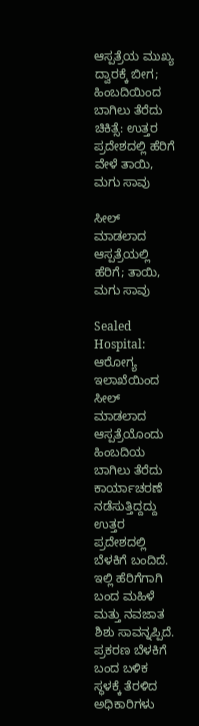ಆಸ್ಪತ್ರೆಯ ಮುಖ್ಯ ದ್ವಾರಕ್ಕೆ ಬೀಗ; ಹಿಂಬದಿಯಿಂದ ಬಾಗಿಲು ತೆರೆದು ಚಿಕಿತ್ಸೆ: ಉತ್ತರ ಪ್ರದೇಶದಲ್ಲಿ ಹೆರಿಗೆ ವೇಳೆ ತಾಯಿ, ಮಗು ಸಾವು

ಸೀಲ್ ಮಾಡಲಾದ ಆಸ್ಪತ್ರೆಯಲ್ಲಿ ಹೆರಿಗೆ; ತಾಯಿ, ಮಗು ಸಾವು

Sealed Hospital: ಆರೋಗ್ಯ ಇಲಾಖೆಯಿಂದ ಸೀಲ್ ಮಾಡಲಾದ ಆಸ್ಪತ್ರೆಯೊಂದು ಹಿಂಬದಿಯ ಬಾಗಿಲು ತೆರೆದು ಕಾರ್ಯಾಚರಣೆ ನಡೆಸುತ್ತಿದ್ದದ್ದು ಉತ್ತರ ಪ್ರದೇಶದಲ್ಲಿ ಬೆಳಕಿಗೆ ಬಂದಿದೆ. ಇಲ್ಲಿ ಹೆರಿಗೆಗಾಗಿ ಬಂದ ಮಹಿಳೆ ಮತ್ತು ನವಜಾತ ಶಿಶು ಸಾವನ್ನಪ್ಪಿದೆ. ಪ್ರಕರಣ ಬೆಳಕಿಗೆ ಬಂದ ಬಳಿಕ ಸ್ಥಳಕ್ಕೆ ತೆರಳಿದ ಅಧಿಕಾರಿಗಳು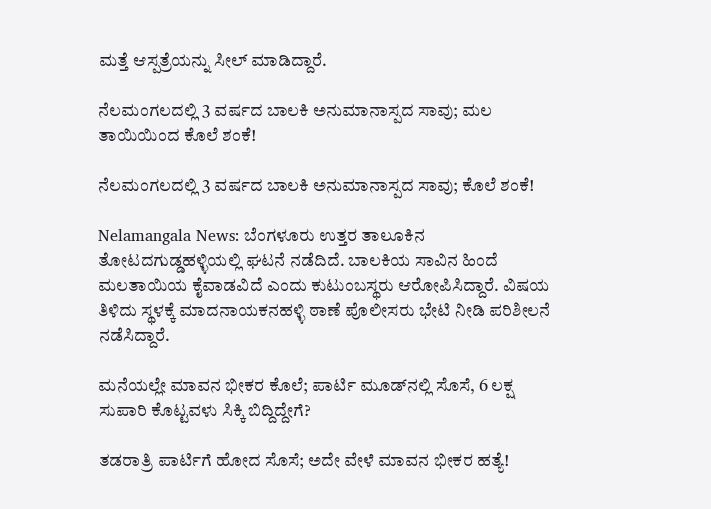ಮತ್ತೆ ಆಸ್ಪತ್ರೆಯನ್ನು ಸೀಲ್ ಮಾಡಿದ್ದಾರೆ.

ನೆಲಮಂಗಲದಲ್ಲಿ 3 ವರ್ಷದ ಬಾಲಕಿ ಅನುಮಾನಾಸ್ಪದ ಸಾವು; ಮಲ ತಾಯಿಯಿಂದ ಕೊಲೆ ಶಂಕೆ!

ನೆಲಮಂಗಲದಲ್ಲಿ 3 ವರ್ಷದ ಬಾಲಕಿ ಅನುಮಾನಾಸ್ಪದ ಸಾವು; ಕೊಲೆ ಶಂಕೆ!

Nelamangala News: ಬೆಂಗಳೂರು ಉತ್ತರ ತಾಲೂಕಿನ ತೋಟದಗುಡ್ಡಹಳ್ಳಿಯಲ್ಲಿ ಘಟನೆ ನಡೆದಿದೆ. ಬಾಲಕಿಯ ಸಾವಿನ ಹಿಂದೆ ಮಲತಾಯಿಯ ಕೈವಾಡವಿದೆ ಎಂದು ಕುಟುಂಬಸ್ಥರು ಆರೋಪಿಸಿದ್ದಾರೆ. ವಿಷಯ ತಿಳಿದು ಸ್ಥಳಕ್ಕೆ ಮಾದನಾಯಕನಹಳ್ಳಿ ಠಾಣೆ ಪೊಲೀಸರು ಭೇಟಿ ನೀಡಿ ಪರಿಶೀಲನೆ ನಡೆಸಿದ್ದಾರೆ.

ಮನೆಯಲ್ಲೇ ಮಾವನ ಭೀಕರ ಕೊಲೆ; ಪಾರ್ಟಿ ಮೂಡ್‌ನಲ್ಲಿ ಸೊಸೆ, 6 ಲಕ್ಷ ಸುಪಾರಿ ಕೊಟ್ಟವಳು ಸಿಕ್ಕಿ ಬಿದ್ದಿದ್ದೇಗೆ?

ತಡರಾತ್ರಿ ಪಾರ್ಟಿಗೆ ಹೋದ ಸೊಸೆ; ಅದೇ ವೇಳೆ ಮಾವನ ಭೀಕರ ಹತ್ಯೆ!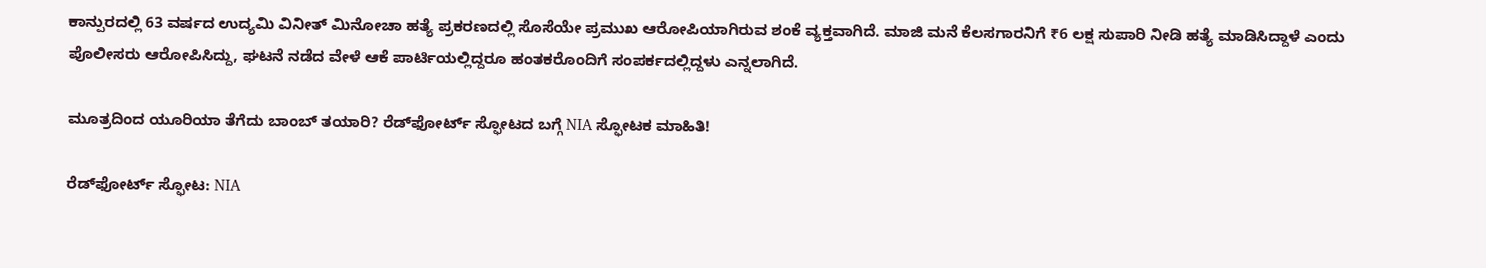ಕಾನ್ಪುರದಲ್ಲಿ 63 ವರ್ಷದ ಉದ್ಯಮಿ ವಿನೀತ್ ಮಿನೋಚಾ ಹತ್ಯೆ ಪ್ರಕರಣದಲ್ಲಿ ಸೊಸೆಯೇ ಪ್ರಮುಖ ಆರೋಪಿಯಾಗಿರುವ ಶಂಕೆ ವ್ಯಕ್ತವಾಗಿದೆ. ಮಾಜಿ ಮನೆ ಕೆಲಸಗಾರನಿಗೆ ₹6 ಲಕ್ಷ ಸುಪಾರಿ ನೀಡಿ ಹತ್ಯೆ ಮಾಡಿಸಿದ್ದಾಳೆ ಎಂದು ಪೊಲೀಸರು ಆರೋಪಿಸಿದ್ದು, ಘಟನೆ ನಡೆದ ವೇಳೆ ಆಕೆ ಪಾರ್ಟಿಯಲ್ಲಿದ್ದರೂ ಹಂತಕರೊಂದಿಗೆ ಸಂಪರ್ಕದಲ್ಲಿದ್ದಳು ಎನ್ನಲಾಗಿದೆ.

ಮೂತ್ರದಿಂದ ಯೂರಿಯಾ ತೆಗೆದು ಬಾಂಬ್ ತಯಾರಿ? ರೆಡ್‌ಫೋರ್ಟ್ ಸ್ಫೋಟದ ಬಗ್ಗೆ NIA ಸ್ಫೋಟಕ ಮಾಹಿತಿ!

ರೆಡ್‌ಫೋರ್ಟ್ ಸ್ಫೋಟ: NIA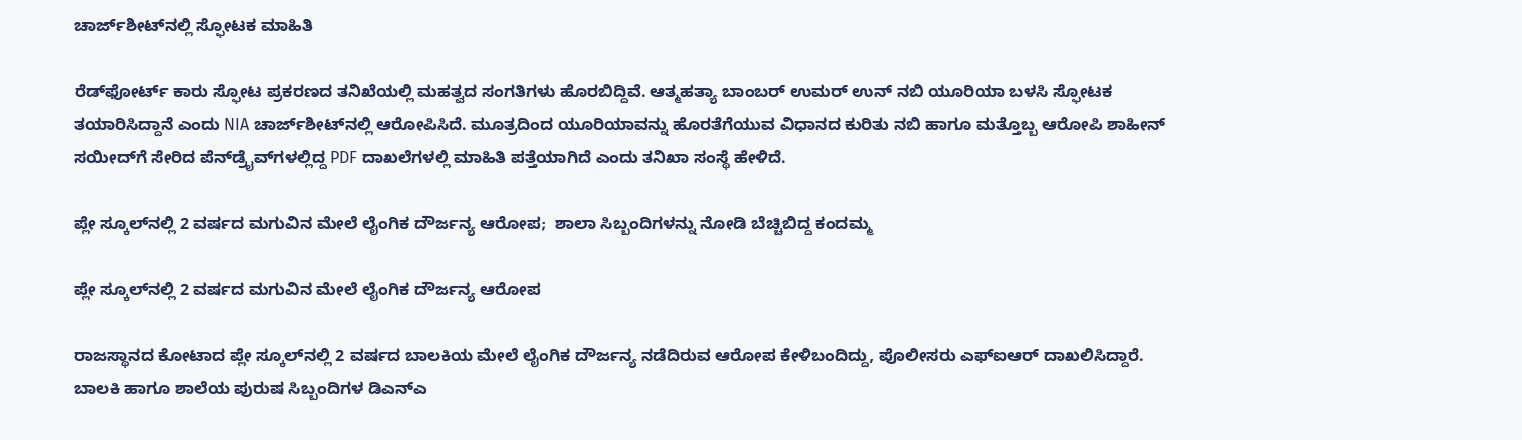ಚಾರ್ಜ್‌ಶೀಟ್‌ನಲ್ಲಿ ಸ್ಫೋಟಕ ಮಾಹಿತಿ

ರೆಡ್‌ಫೋರ್ಟ್ ಕಾರು ಸ್ಫೋಟ ಪ್ರಕರಣದ ತನಿಖೆಯಲ್ಲಿ ಮಹತ್ವದ ಸಂಗತಿಗಳು ಹೊರಬಿದ್ದಿವೆ. ಆತ್ಮಹತ್ಯಾ ಬಾಂಬರ್ ಉಮರ್ ಉನ್ ನಬಿ ಯೂರಿಯಾ ಬಳಸಿ ಸ್ಫೋಟಕ ತಯಾರಿಸಿದ್ದಾನೆ ಎಂದು NIA ಚಾರ್ಜ್‌ಶೀಟ್‌ನಲ್ಲಿ ಆರೋಪಿಸಿದೆ. ಮೂತ್ರದಿಂದ ಯೂರಿಯಾವನ್ನು ಹೊರತೆಗೆಯುವ ವಿಧಾನದ ಕುರಿತು ನಬಿ ಹಾಗೂ ಮತ್ತೊಬ್ಬ ಆರೋಪಿ ಶಾಹೀನ್ ಸಯೀದ್‌ಗೆ ಸೇರಿದ ಪೆನ್‌ಡ್ರೈವ್‌ಗಳಲ್ಲಿದ್ದ PDF ದಾಖಲೆಗಳಲ್ಲಿ ಮಾಹಿತಿ ಪತ್ತೆಯಾಗಿದೆ ಎಂದು ತನಿಖಾ ಸಂಸ್ಥೆ ಹೇಳಿದೆ.

ಪ್ಲೇ ಸ್ಕೂಲ್‌ನಲ್ಲಿ 2 ವರ್ಷದ ಮಗುವಿನ ಮೇಲೆ ಲೈಂಗಿಕ ದೌರ್ಜನ್ಯ ಆರೋಪ;  ಶಾಲಾ ಸಿಬ್ಬಂದಿಗಳನ್ನು ನೋಡಿ ಬೆಚ್ಚಿಬಿದ್ದ ಕಂದಮ್ಮ

ಪ್ಲೇ ಸ್ಕೂಲ್‌ನಲ್ಲಿ 2 ವರ್ಷದ ಮಗುವಿನ ಮೇಲೆ ಲೈಂಗಿಕ ದೌರ್ಜನ್ಯ ಆರೋಪ

ರಾಜಸ್ಥಾನದ ಕೋಟಾದ ಪ್ಲೇ ಸ್ಕೂಲ್‌ನಲ್ಲಿ 2 ವರ್ಷದ ಬಾಲಕಿಯ ಮೇಲೆ ಲೈಂಗಿಕ ದೌರ್ಜನ್ಯ ನಡೆದಿರುವ ಆರೋಪ ಕೇಳಿಬಂದಿದ್ದು, ಪೊಲೀಸರು ಎಫ್‌ಐಆರ್ ದಾಖಲಿಸಿದ್ದಾರೆ. ಬಾಲಕಿ ಹಾಗೂ ಶಾಲೆಯ ಪುರುಷ ಸಿಬ್ಬಂದಿಗಳ ಡಿಎನ್‌ಎ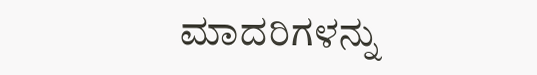ಮಾದರಿಗಳನ್ನು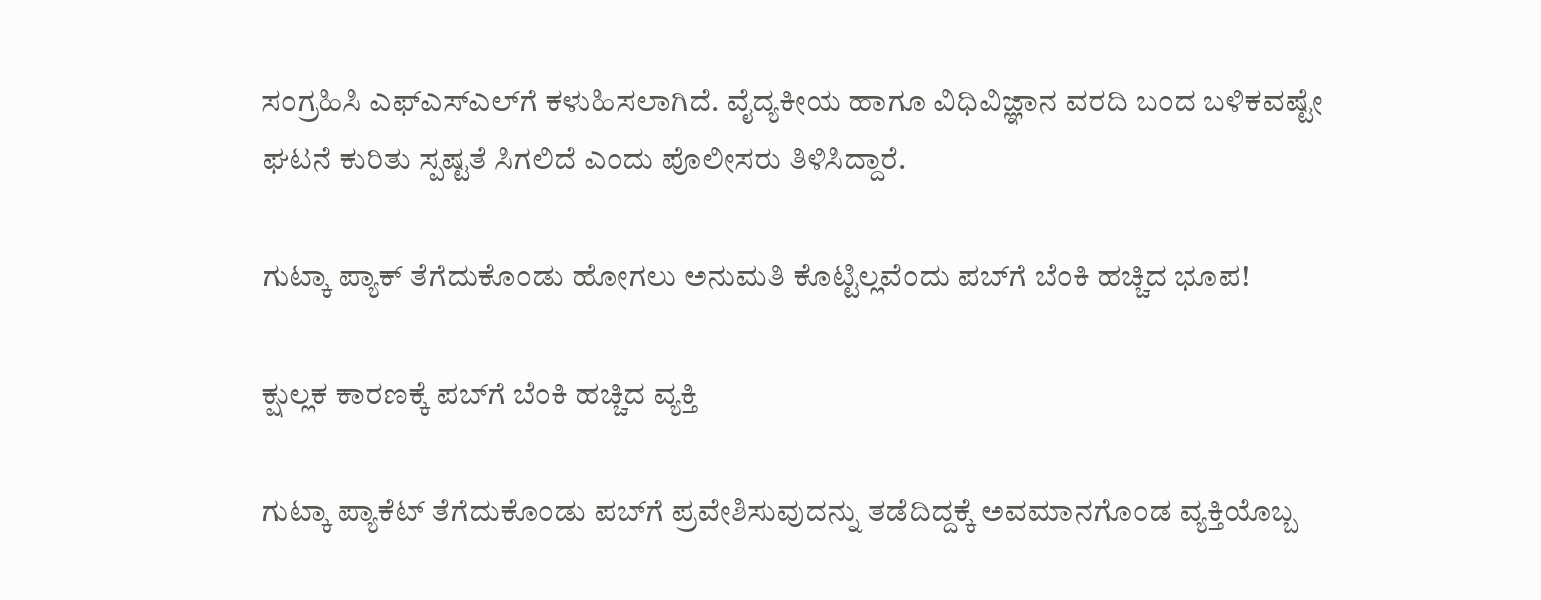ಸಂಗ್ರಹಿಸಿ ಎಫ್‌ಎಸ್‌ಎಲ್‌ಗೆ ಕಳುಹಿಸಲಾಗಿದೆ. ವೈದ್ಯಕೀಯ ಹಾಗೂ ವಿಧಿವಿಜ್ಞಾನ ವರದಿ ಬಂದ ಬಳಿಕವಷ್ಟೇ ಘಟನೆ ಕುರಿತು ಸ್ಪಷ್ಟತೆ ಸಿಗಲಿದೆ ಎಂದು ಪೊಲೀಸರು ತಿಳಿಸಿದ್ದಾರೆ.

ಗುಟ್ಕಾ ಪ್ಯಾಕ್‌ ತೆಗೆದುಕೊಂಡು ಹೋಗಲು ಅನುಮತಿ ಕೊಟ್ಟಿಲ್ಲವೆಂದು ಪಬ್‌ಗೆ ಬೆಂಕಿ ಹಚ್ಚಿದ ಭೂಪ!

ಕ್ಷುಲ್ಲಕ ಕಾರಣಕ್ಕೆ ಪಬ್‌ಗೆ ಬೆಂಕಿ ಹಚ್ಚಿದ ವ್ಯಕ್ತಿ

ಗುಟ್ಕಾ ಪ್ಯಾಕೆಟ್ ತೆಗೆದುಕೊಂಡು ಪಬ್‌ಗೆ ಪ್ರವೇಶಿಸುವುದನ್ನು ತಡೆದಿದ್ದಕ್ಕೆ ಅವಮಾನಗೊಂಡ ವ್ಯಕ್ತಿಯೊಬ್ಬ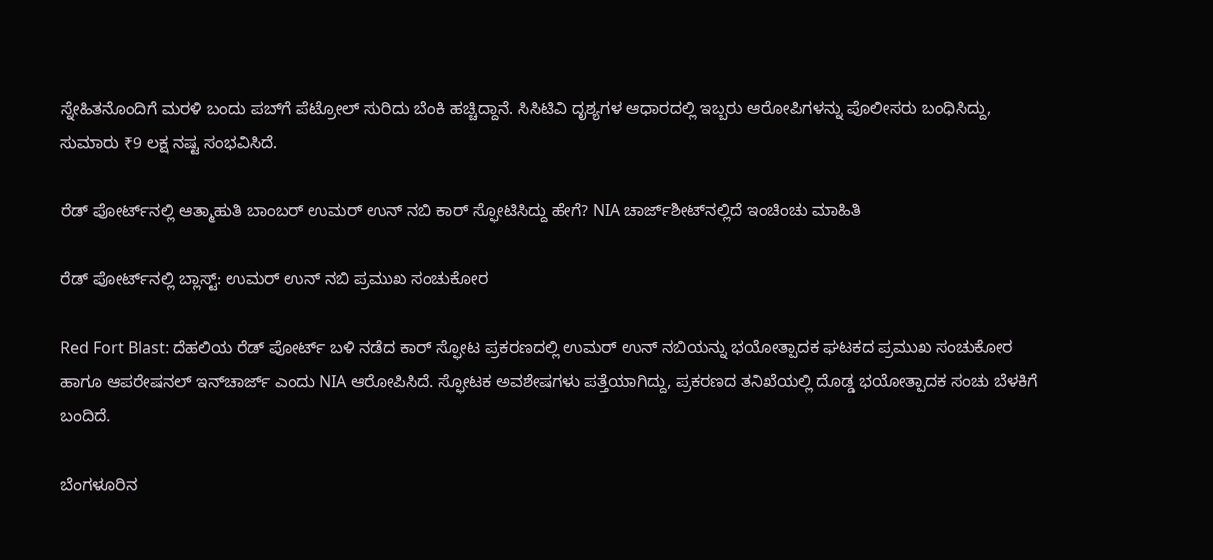ಸ್ನೇಹಿತನೊಂದಿಗೆ ಮರಳಿ ಬಂದು ಪಬ್‌ಗೆ ಪೆಟ್ರೋಲ್ ಸುರಿದು ಬೆಂಕಿ ಹಚ್ಚಿದ್ದಾನೆ. ಸಿಸಿಟಿವಿ ದೃಶ್ಯಗಳ ಆಧಾರದಲ್ಲಿ ಇಬ್ಬರು ಆರೋಪಿಗಳನ್ನು ಪೊಲೀಸರು ಬಂಧಿಸಿದ್ದು, ಸುಮಾರು ₹9 ಲಕ್ಷ ನಷ್ಟ ಸಂಭವಿಸಿದೆ.

ರೆಡ್‌ ಪೋರ್ಟ್‌ನಲ್ಲಿ ಆತ್ಮಾಹುತಿ ಬಾಂಬರ್‌ ಉಮರ್ ಉನ್ ನಬಿ ಕಾರ್‌ ಸ್ಫೋಟಿಸಿದ್ದು ಹೇಗೆ? NIA ಚಾರ್ಜ್‌ಶೀಟ್‌ನಲ್ಲಿದೆ ಇಂಚಿಂಚು ಮಾಹಿತಿ

ರೆಡ್‌ ಪೋರ್ಟ್‌ನಲ್ಲಿ ಬ್ಲಾಸ್ಟ್: ಉಮರ್ ಉನ್ ನಬಿ ಪ್ರಮುಖ ಸಂಚುಕೋರ

Red Fort Blast: ದೆಹಲಿಯ ರೆಡ್‌ ಪೋರ್ಟ್‌ ಬಳಿ ನಡೆದ ಕಾರ್‌ ಸ್ಫೋಟ ಪ್ರಕರಣದಲ್ಲಿ ಉಮರ್ ಉನ್ ನಬಿಯನ್ನು ಭಯೋತ್ಪಾದಕ ಘಟಕದ ಪ್ರಮುಖ ಸಂಚುಕೋರ ಹಾಗೂ ಆಪರೇಷನಲ್ ಇನ್‌ಚಾರ್ಜ್ ಎಂದು NIA ಆರೋಪಿಸಿದೆ. ಸ್ಫೋಟಕ ಅವಶೇಷಗಳು ಪತ್ತೆಯಾಗಿದ್ದು, ಪ್ರಕರಣದ ತನಿಖೆಯಲ್ಲಿ ದೊಡ್ಡ ಭಯೋತ್ಪಾದಕ ಸಂಚು ಬೆಳಕಿಗೆ ಬಂದಿದೆ.

ಬೆಂಗಳೂರಿನ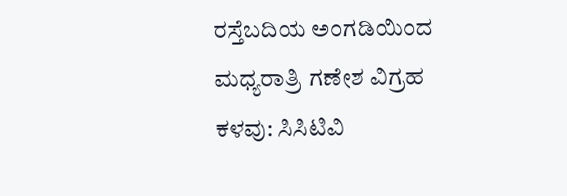ರಸ್ತೆಬದಿಯ ಅಂಗಡಿಯಿಂದ ಮಧ್ಯರಾತ್ರಿ ಗಣೇಶ ವಿಗ್ರಹ ಕಳವು: ಸಿಸಿಟಿವಿ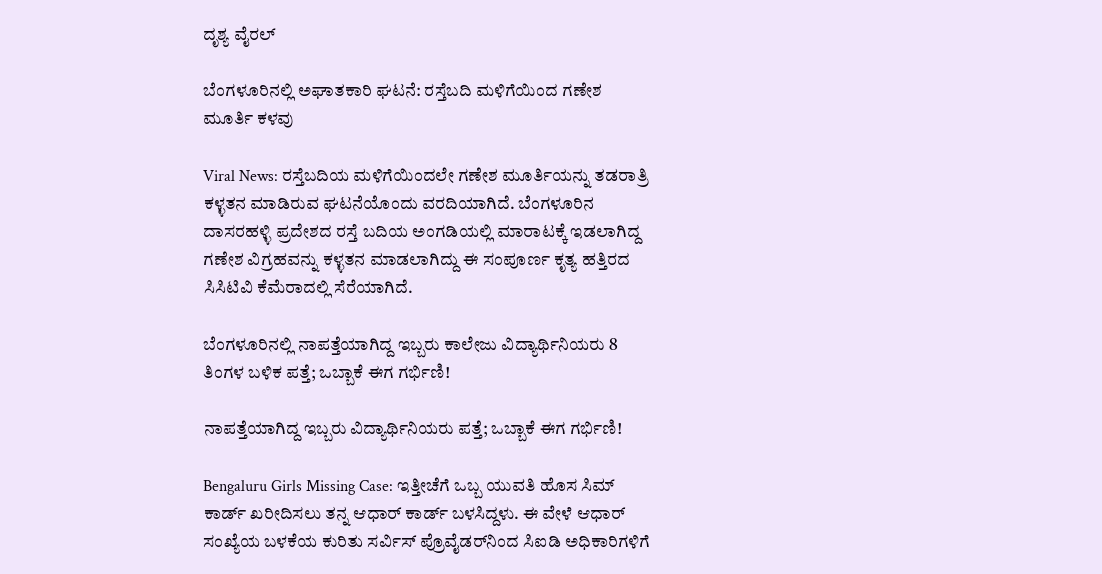ದೃಶ್ಯ ವೈರಲ್

ಬೆಂಗಳೂರಿನಲ್ಲಿ ಅಘಾತಕಾರಿ ಘಟನೆ: ರಸ್ತೆಬದಿ ಮಳಿಗೆಯಿಂದ ಗಣೇಶ ಮೂರ್ತಿ ಕಳವು

Viral News: ರಸ್ತೆಬದಿಯ ಮಳಿಗೆಯಿಂದಲೇ ಗಣೇಶ ಮೂರ್ತಿಯನ್ನು ತಡರಾತ್ರಿ ಕಳ್ಳತನ ಮಾಡಿರುವ ಘಟನೆಯೊಂದು ವರದಿಯಾಗಿದೆ. ಬೆಂಗಳೂರಿನ ದಾಸರಹಳ್ಳಿ ಪ್ರದೇಶದ ರಸ್ತೆ ಬದಿಯ ಅಂಗಡಿಯಲ್ಲಿ ಮಾರಾಟಕ್ಕೆ ಇಡಲಾಗಿದ್ದ ಗಣೇಶ ವಿಗ್ರಹವನ್ನು ಕಳ್ಳತನ ಮಾಡಲಾಗಿದ್ದು ಈ ಸಂಪೂರ್ಣ ಕೃತ್ಯ ಹತ್ತಿರದ ಸಿಸಿಟಿವಿ ಕೆಮೆರಾದಲ್ಲಿ ಸೆರೆಯಾಗಿದೆ.

ಬೆಂಗಳೂರಿನಲ್ಲಿ ನಾಪತ್ತೆಯಾಗಿದ್ದ ಇಬ್ಬರು ಕಾಲೇಜು ವಿದ್ಯಾರ್ಥಿನಿಯರು 8 ತಿಂಗಳ ಬಳಿಕ ಪತ್ತೆ; ಒಬ್ಬಾಕೆ ಈಗ ಗರ್ಭಿಣಿ!

ನಾಪತ್ತೆಯಾಗಿದ್ದ ಇಬ್ಬರು ವಿದ್ಯಾರ್ಥಿನಿಯರು ಪತ್ತೆ; ಒಬ್ಬಾಕೆ ಈಗ ಗರ್ಭಿಣಿ!

Bengaluru Girls Missing Case: ಇತ್ತೀಚೆಗೆ ಒಬ್ಬ ಯುವತಿ ಹೊಸ ಸಿಮ್ ಕಾರ್ಡ್‌ ಖರೀದಿಸಲು ತನ್ನ ಆಧಾರ್ ಕಾರ್ಡ್ ಬಳಸಿದ್ದಳು. ಈ ವೇಳೆ ಆಧಾರ್ ಸಂಖ್ಯೆಯ ಬಳಕೆಯ ಕುರಿತು ಸರ್ವಿಸ್ ಪ್ರೊವೈಡರ್‌ನಿಂದ ಸಿಐಡಿ ಅಧಿಕಾರಿಗಳಿಗೆ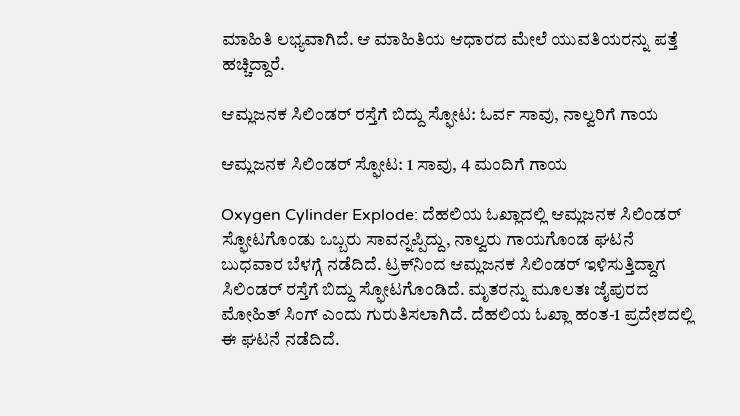ಮಾಹಿತಿ ಲಭ್ಯವಾಗಿದೆ. ಆ ಮಾಹಿತಿಯ ಆಧಾರದ ಮೇಲೆ ಯುವತಿಯರನ್ನು ಪತ್ತೆ ಹಚ್ಚಿದ್ದಾರೆ.

ಆಮ್ಲಜನಕ ಸಿಲಿಂಡರ್ ರಸ್ತೆಗೆ ಬಿದ್ದು ಸ್ಫೋಟ: ಓರ್ವ ಸಾವು, ನಾಲ್ವರಿಗೆ ಗಾಯ

ಆಮ್ಲಜನಕ ಸಿಲಿಂಡರ್ ಸ್ಫೋಟ: 1 ಸಾವು, 4 ಮಂದಿಗೆ ಗಾಯ

Oxygen Cylinder Explode: ದೆಹಲಿಯ ಓಖ್ಲಾದಲ್ಲಿ ಆಮ್ಲಜನಕ ಸಿಲಿಂಡರ್ ಸ್ಫೋಟಗೊಂಡು ಒಬ್ಬರು ಸಾವನ್ನಪ್ಪಿದ್ದು, ನಾಲ್ವರು ಗಾಯಗೊಂಡ ಘಟನೆ ಬುಧವಾರ ಬೆಳಗ್ಗೆ ನಡೆದಿದೆ. ಟ್ರಕ್‌ನಿಂದ ಆಮ್ಲಜನಕ ಸಿಲಿಂಡರ್ ಇಳಿಸುತ್ತಿದ್ದಾಗ ಸಿಲಿಂಡರ್ ರಸ್ತೆಗೆ ಬಿದ್ದು ಸ್ಫೋಟಗೊಂಡಿದೆ. ಮೃತರನ್ನು ಮೂಲತಃ ಜೈಪುರದ ಮೋಹಿತ್ ಸಿಂಗ್ ಎಂದು ಗುರುತಿಸಲಾಗಿದೆ. ದೆಹಲಿಯ ಓಖ್ಲಾ ಹಂತ-1 ಪ್ರದೇಶದಲ್ಲಿ ಈ ಘಟನೆ ನಡೆದಿದೆ.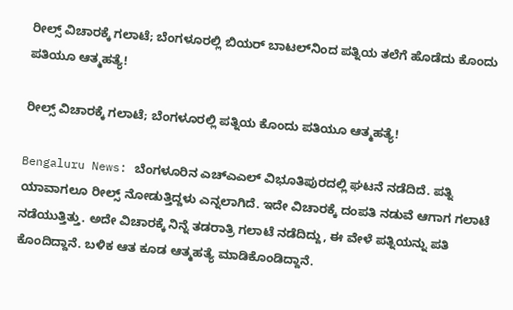ರೀಲ್ಸ್ ವಿಚಾರಕ್ಕೆ ಗಲಾಟೆ; ಬೆಂಗಳೂರಲ್ಲಿ ಬಿಯರ್ ಬಾಟಲ್‌ನಿಂದ ಪತ್ನಿಯ ತಲೆಗೆ ಹೊಡೆದು ಕೊಂದು ಪತಿಯೂ ಆತ್ಮಹತ್ಯೆ!

ರೀಲ್ಸ್ ವಿಚಾರಕ್ಕೆ ಗಲಾಟೆ; ಬೆಂಗಳೂರಲ್ಲಿ ಪತ್ನಿಯ ಕೊಂದು ಪತಿಯೂ ಆತ್ಮಹತ್ಯೆ!

Bengaluru News: ಬೆಂಗಳೂರಿನ ಎಚ್‌ಎಎಲ್‌ ವಿಭೂತಿಪುರದಲ್ಲಿ ಘಟನೆ ನಡೆದಿದೆ. ಪತ್ನಿ ಯಾವಾಗಲೂ ರೀಲ್ಸ್ ನೋಡುತ್ತಿದ್ದಳು ಎನ್ನಲಾಗಿದೆ. ಇದೇ ವಿಚಾರಕ್ಕೆ ದಂಪತಿ ನಡುವೆ ಆಗಾಗ ಗಲಾಟೆ ನಡೆಯುತ್ತಿತ್ತು. ಅದೇ ವಿಚಾರಕ್ಕೆ ನಿನ್ನೆ ತಡರಾತ್ರಿ ಗಲಾಟೆ ನಡೆದಿದ್ದು, ಈ ವೇಳೆ ಪತ್ನಿಯನ್ನು ಪತಿ ಕೊಂದಿದ್ದಾನೆ. ಬಳಿಕ ಆತ ಕೂಡ ಆತ್ಮಹತ್ಯೆ ಮಾಡಿಕೊಂಡಿದ್ದಾನೆ.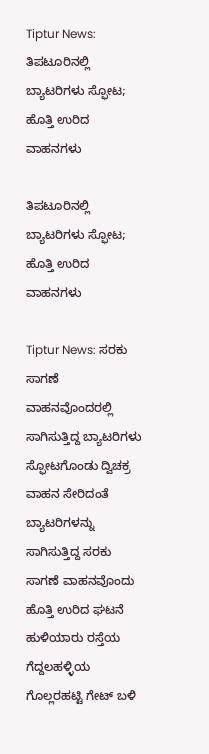Tiptur News: ತಿಪಟೂರಿನಲ್ಲಿ ಬ್ಯಾಟರಿಗಳು ಸ್ಫೋಟ; ಹೊತ್ತಿ ಉರಿದ ವಾಹನಗಳು

ತಿಪಟೂರಿನಲ್ಲಿ ಬ್ಯಾಟರಿಗಳು ಸ್ಫೋಟ; ಹೊತ್ತಿ ಉರಿದ ವಾಹನಗಳು

Tiptur News: ಸರಕು ಸಾಗಣೆ ವಾಹನವೊಂದರಲ್ಲಿ ಸಾಗಿಸುತ್ತಿದ್ದ ಬ್ಯಾಟರಿಗಳು ಸ್ಫೋಟಗೊಂಡು ದ್ವಿಚಕ್ರ ವಾಹನ ಸೇರಿದಂತೆ ಬ್ಯಾಟರಿಗಳನ್ನು ಸಾಗಿಸುತ್ತಿದ್ದ ಸರಕು ಸಾಗಣೆ ವಾಹನವೊಂದು ಹೊತ್ತಿ ಉರಿದ ಘಟನೆ ಹುಳಿಯಾರು ರಸ್ತೆಯ ಗೆದ್ದಲಹಳ್ಳಿಯ ಗೊಲ್ಲರಹಟ್ಟಿ ಗೇಟ್ ಬಳಿ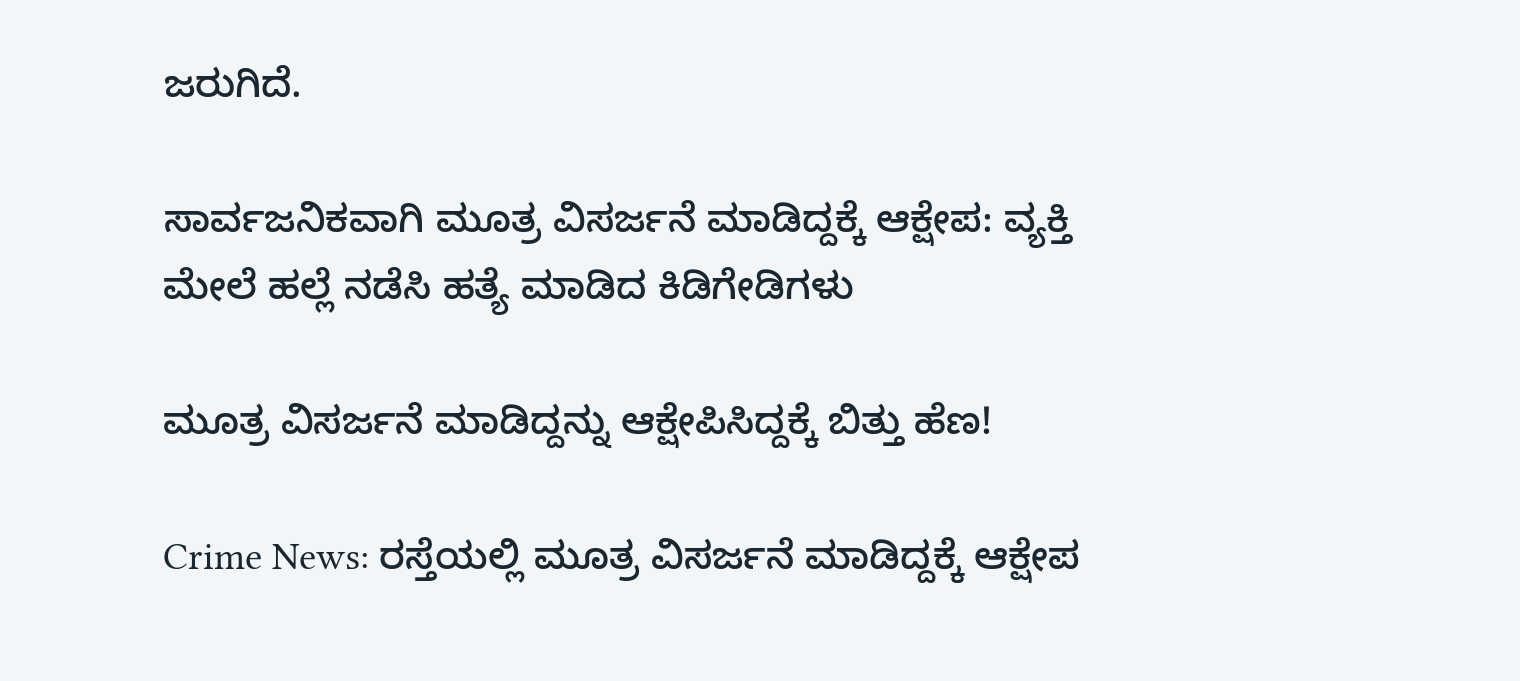ಜರುಗಿದೆ.

ಸಾರ್ವಜನಿಕವಾಗಿ ಮೂತ್ರ ವಿಸರ್ಜನೆ ಮಾಡಿದ್ದಕ್ಕೆ ಆಕ್ಷೇಪ: ವ್ಯಕ್ತಿ ಮೇಲೆ ಹಲ್ಲೆ ನಡೆಸಿ ಹತ್ಯೆ ಮಾಡಿದ ಕಿಡಿಗೇಡಿಗಳು

ಮೂತ್ರ ವಿಸರ್ಜನೆ ಮಾಡಿದ್ದನ್ನು ಆಕ್ಷೇಪಿಸಿದ್ದಕ್ಕೆ ಬಿತ್ತು ಹೆಣ!

Crime News: ರಸ್ತೆಯಲ್ಲಿ ಮೂತ್ರ ವಿಸರ್ಜನೆ ಮಾಡಿದ್ದಕ್ಕೆ ಆಕ್ಷೇಪ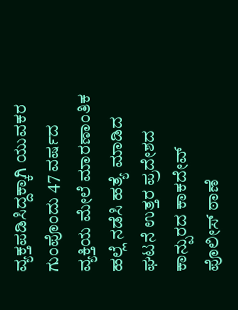ವ್ಯಕ್ತಪಡಿಸಿದ್ದಕ್ಕಾಗಿ ಯುವಕರ ಗುಂಪೊಂದು 47 ವರ್ಷದ ವ್ಯಕ್ತಿಯ ಮೇಲೆ ಮಾರಣಾಂತಿಕ ಹಲ್ಲೆ ನಡೆಸಿ ಹತ್ಯೆ ಮಾಡಿದ ಘಟನೆ ಉತ್ತರ ಪ್ರದೇಶದ ಕಾನ್ಪುರದ ಕಾಕದೇವ್ ಪೊಲೀಸ್ ಠಾಣೆ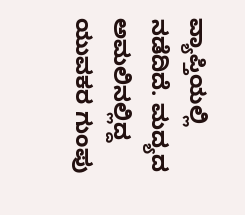ವ್ಯಾಪ್ತಿಯಲ್ಲಿ ನಡೆದಿದೆ. ಮದ್ಯದ ಅಮಲಿನಲ್ಲಿದ್ದ ಯುವಕರ ಗುಂಪು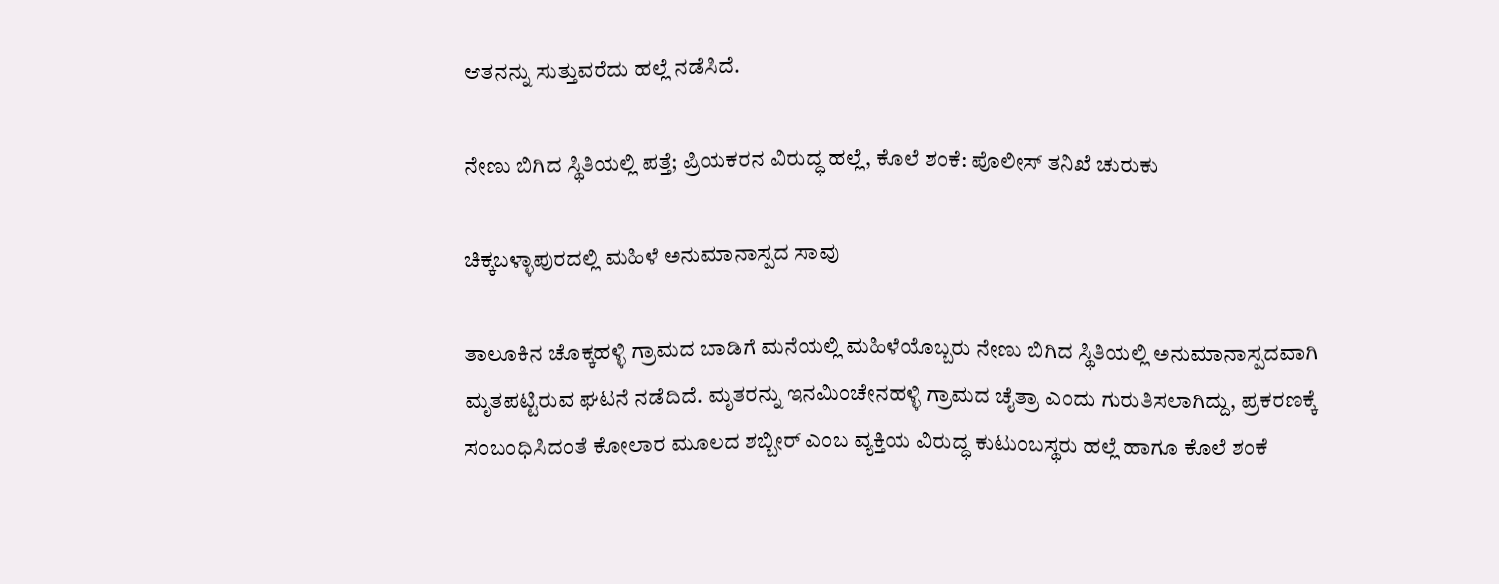ಆತನನ್ನು ಸುತ್ತುವರೆದು ಹಲ್ಲೆ ನಡೆಸಿದೆ.

ನೇಣು ಬಿಗಿದ ಸ್ಥಿತಿಯಲ್ಲಿ ಪತ್ತೆ; ಪ್ರಿಯಕರನ ವಿರುದ್ಧ ಹಲ್ಲೆ, ಕೊಲೆ ಶಂಕೆ: ಪೊಲೀಸ್ ತನಿಖೆ ಚುರುಕು

ಚಿಕ್ಕಬಳ್ಳಾಪುರದಲ್ಲಿ ಮಹಿಳೆ ಅನುಮಾನಾಸ್ಪದ ಸಾವು

ತಾಲೂಕಿನ ಚೊಕ್ಕಹಳ್ಳಿ ಗ್ರಾಮದ ಬಾಡಿಗೆ ಮನೆಯಲ್ಲಿ ಮಹಿಳೆಯೊಬ್ಬರು ನೇಣು ಬಿಗಿದ ಸ್ಥಿತಿಯಲ್ಲಿ ಅನುಮಾನಾಸ್ಪದವಾಗಿ ಮೃತಪಟ್ಟಿರುವ ಘಟನೆ ನಡೆದಿದೆ. ಮೃತರನ್ನು ಇನಮಿಂಚೇನಹಳ್ಳಿ ಗ್ರಾಮದ ಚೈತ್ರಾ ಎಂದು ಗುರುತಿಸಲಾಗಿದ್ದು, ಪ್ರಕರಣಕ್ಕೆ ಸಂಬಂಧಿಸಿದಂತೆ ಕೋಲಾರ ಮೂಲದ ಶಬ್ಬೀರ್ ಎಂಬ ವ್ಯಕ್ತಿಯ ವಿರುದ್ಧ ಕುಟುಂಬಸ್ಥರು ಹಲ್ಲೆ ಹಾಗೂ ಕೊಲೆ ಶಂಕೆ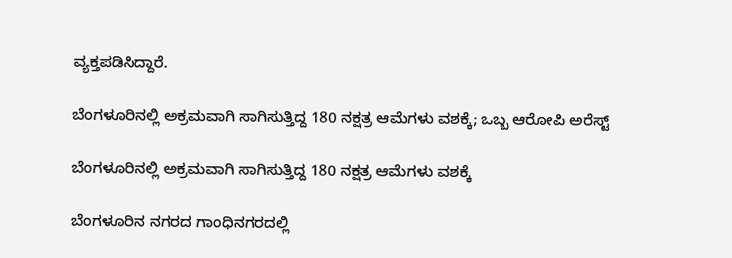ವ್ಯಕ್ತಪಡಿಸಿದ್ದಾರೆ.

ಬೆಂಗಳೂರಿನಲ್ಲಿ ಅಕ್ರಮವಾಗಿ ಸಾಗಿಸುತ್ತಿದ್ದ 180 ನಕ್ಷತ್ರ ಆಮೆಗಳು ವಶಕ್ಕೆ; ಒಬ್ಬ ಆರೋಪಿ ಅರೆಸ್ಟ್‌

ಬೆಂಗಳೂರಿನಲ್ಲಿ ಅಕ್ರಮವಾಗಿ ಸಾಗಿಸುತ್ತಿದ್ದ 180 ನಕ್ಷತ್ರ ಆಮೆಗಳು ವಶಕ್ಕೆ

ಬೆಂಗಳೂರಿನ ನಗರದ ಗಾಂಧಿನಗರದಲ್ಲಿ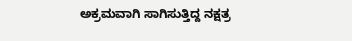ಅಕ್ರಮವಾಗಿ ಸಾಗಿಸುತ್ತಿದ್ದ ನಕ್ಷತ್ರ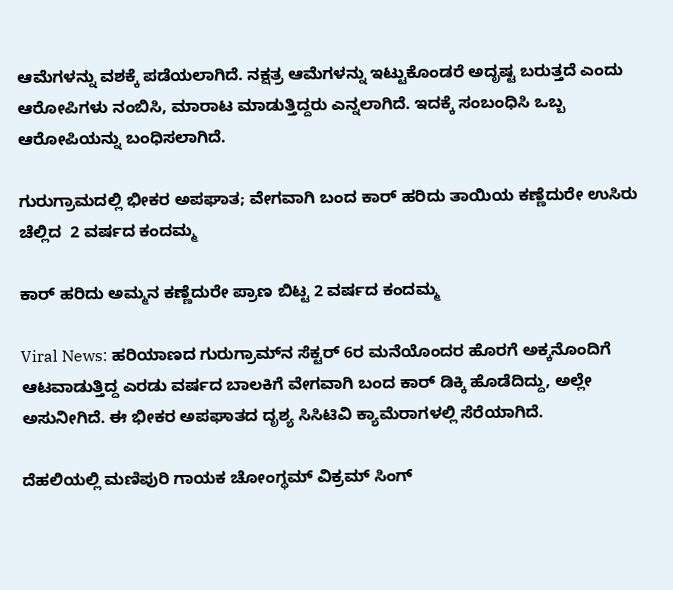ಆಮೆಗಳನ್ನು ವಶಕ್ಕೆ ಪಡೆಯಲಾಗಿದೆ. ನಕ್ಷತ್ರ ಆಮೆಗಳನ್ನು ಇಟ್ಟುಕೊಂಡರೆ ಅದೃಷ್ಟ ಬರುತ್ತದೆ ಎಂದು ಆರೋಪಿಗಳು ನಂಬಿಸಿ, ಮಾರಾಟ ಮಾಡುತ್ತಿದ್ದರು ಎನ್ನಲಾಗಿದೆ. ಇದಕ್ಕೆ ಸಂಬಂಧಿಸಿ ಒಬ್ಬ ಆರೋಪಿಯನ್ನು ಬಂಧಿಸಲಾಗಿದೆ.

ಗುರುಗ್ರಾಮದಲ್ಲಿ ಭೀಕರ ಅಪಘಾತ; ವೇಗವಾಗಿ ಬಂದ ಕಾರ್‌ ಹರಿದು ತಾಯಿಯ ಕಣ್ಣೆದುರೇ ಉಸಿರು ಚೆಲ್ಲಿದ  2 ವರ್ಷದ ಕಂದಮ್ಮ

ಕಾರ್‌ ಹರಿದು ಅಮ್ಮನ ಕಣ್ಣೆದುರೇ ಪ್ರಾಣ ಬಿಟ್ಟ 2 ವರ್ಷದ ಕಂದಮ್ಮ

Viral News: ಹರಿಯಾಣದ ಗುರುಗ್ರಾಮ್‌ನ ಸೆಕ್ಟರ್ 6ರ ಮನೆಯೊಂದರ ಹೊರಗೆ ಅಕ್ಕನೊಂದಿಗೆ ಆಟವಾಡುತ್ತಿದ್ದ ಎರಡು ವರ್ಷದ ಬಾಲಕಿಗೆ ವೇಗವಾಗಿ ಬಂದ ಕಾರ್‌ ಡಿಕ್ಕಿ ಹೊಡೆದಿದ್ದು, ಅಲ್ಲೇ ಅಸುನೀಗಿದೆ. ಈ ಭೀಕರ ಅಪಘಾತದ ದೃಶ್ಯ ಸಿಸಿಟಿವಿ ಕ್ಯಾಮೆರಾಗಳಲ್ಲಿ ಸೆರೆಯಾಗಿದೆ.

ದೆಹಲಿಯಲ್ಲಿ ಮಣಿಪುರಿ ಗಾಯಕ ಚೋಂಗ್ಥಮ್ ವಿಕ್ರಮ್ ಸಿಂಗ್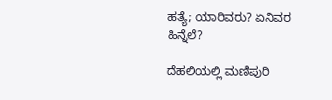ಹತ್ಯೆ; ಯಾರಿವರು? ಏನಿವರ ಹಿನ್ನೆಲೆ?

ದೆಹಲಿಯಲ್ಲಿ ಮಣಿಪುರಿ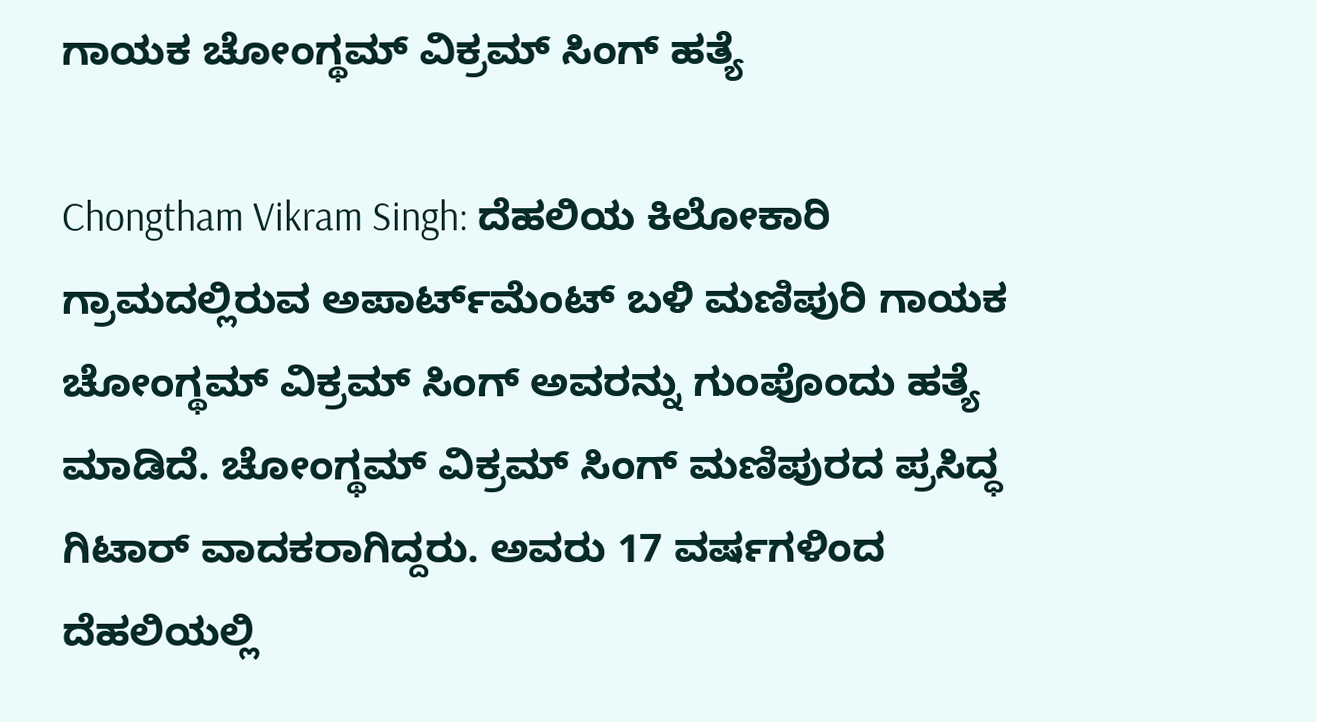ಗಾಯಕ ಚೋಂಗ್ಥಮ್ ವಿಕ್ರಮ್ ಸಿಂಗ್ ಹತ್ಯೆ

Chongtham Vikram Singh: ದೆಹಲಿಯ ಕಿಲೋಕಾರಿ ಗ್ರಾಮದಲ್ಲಿರುವ ಅಪಾರ್ಟ್‌ಮೆಂಟ್ ಬಳಿ ಮಣಿಪುರಿ ಗಾಯಕ ಚೋಂಗ್ಥಮ್ ವಿಕ್ರಮ್ ಸಿಂಗ್‌ ಅವರನ್ನು ಗುಂಪೊಂದು ಹತ್ಯೆ ಮಾಡಿದೆ. ಚೋಂಗ್ಥಮ್ ವಿಕ್ರಮ್ ಸಿಂಗ್ ಮಣಿಪುರದ ಪ್ರಸಿದ್ಧ ಗಿಟಾರ್ ವಾದಕರಾಗಿದ್ದರು. ಅವರು 17 ವರ್ಷಗಳಿಂದ ದೆಹಲಿಯಲ್ಲಿ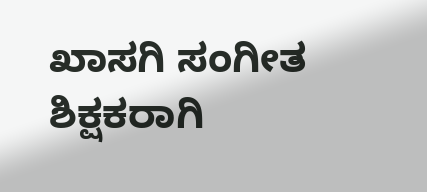ಖಾಸಗಿ ಸಂಗೀತ ಶಿಕ್ಷಕರಾಗಿ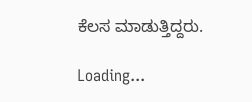ಕೆಲಸ ಮಾಡುತ್ತಿದ್ದರು.

Loading...